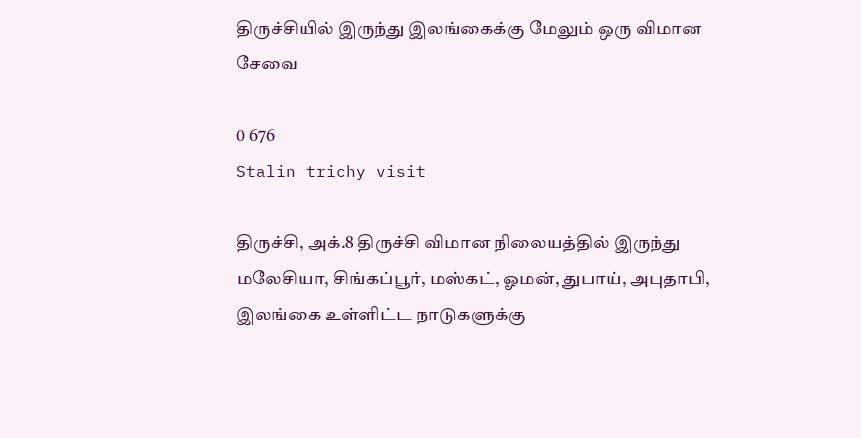திருச்சியில் இருந்து இலங்கைக்கு மேலும் ஒரு விமான சேவை

0 676
Stalin trichy visit

திருச்சி, அக்.8 திருச்சி விமான நிலையத்தில் இருந்து மலேசியா, சிங்கப்பூர், மஸ்கட், ஓமன், துபாய், அபுதாபி, இலங்கை உள்ளிட்ட நாடுகளுக்கு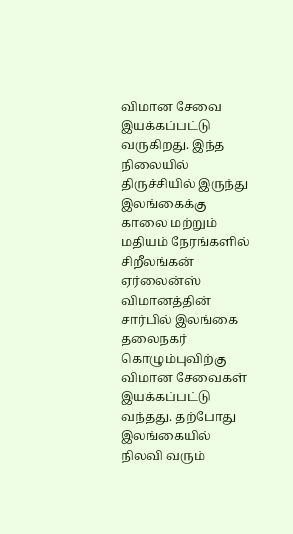விமான சேவை இயக்கப்பட்டு வருகிறது. இந்த நிலையில் திருச்சியில் இருந்து இலங்கைக்கு காலை மற்றும் மதியம் நேரங்களில் சிறீலங்கன் ஏர்லைன்ஸ் விமானத்தின் சார்பில் இலங்கை தலைநகர் கொழும்புவிற்கு விமான சேவைகள் இயக்கப்பட்டு வந்தது. தற்போது இலங்கையில் நிலவி வரும்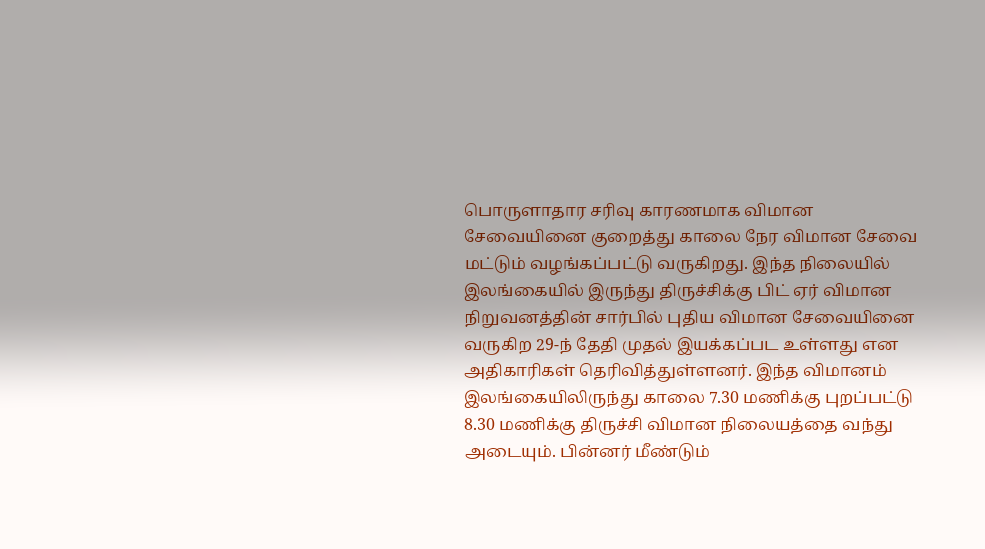பொருளாதார சரிவு காரணமாக விமான சேவையினை குறைத்து காலை நேர விமான சேவை மட்டும் வழங்கப்பட்டு வருகிறது. இந்த நிலையில் இலங்கையில் இருந்து திருச்சிக்கு பிட் ஏர் விமான நிறுவனத்தின் சார்பில் புதிய விமான சேவையினை வருகிற 29-ந் தேதி முதல் இயக்கப்பட உள்ளது என அதிகாரிகள் தெரிவித்துள்ளனர். இந்த விமானம் இலங்கையிலிருந்து காலை 7.30 மணிக்கு புறப்பட்டு 8.30 மணிக்கு திருச்சி விமான நிலையத்தை வந்து அடையும். பின்னர் மீண்டும்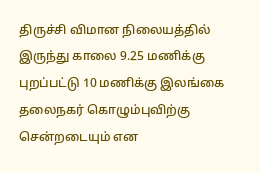திருச்சி விமான நிலையத்தில் இருந்து காலை 9.25 மணிக்கு புறப்பட்டு 10 மணிக்கு இலங்கை தலைநகர் கொழும்புவிற்கு சென்றடையும் என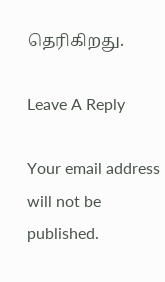தெரிகிறது.

Leave A Reply

Your email address will not be published.